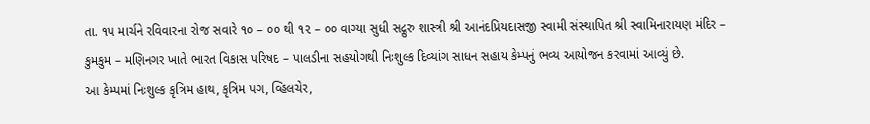તા. ૧૫ માર્ચને રવિવારના રોજ સવારે ૧૦ – ૦૦ થી ૧૨ – ૦૦ વાગ્યા સુધી સદ્ગુરુ શાસ્ત્રી શ્રી આનંદપ્રિયદાસજી સ્વામી સંસ્થાપિત શ્રી સ્વામિનારાયણ મંદિર – કુમકુમ – મણિનગર ખાતે ભારત વિકાસ પરિષદ – પાલડીના સહયોગથી નિઃશુલ્ક દિવ્યાંગ સાધન સહાય કેમ્પનું ભવ્ય આયોજન કરવામાં આવ્યું છે.
આ કેમ્પમાં નિઃશુલ્ક કૃત્રિમ હાથ, કૃત્રિમ પગ, વ્હિલચેર,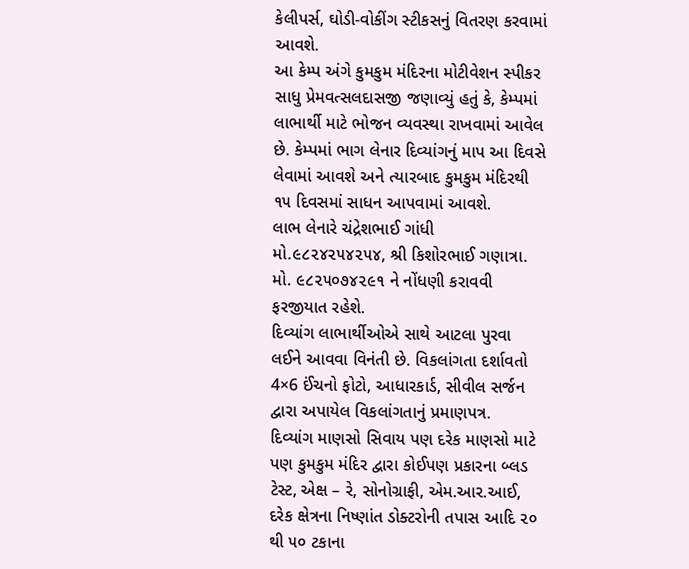કેલીપર્સ, ઘોડી-વોકીંગ સ્ટીકસનું વિતરણ કરવામાં આવશે.
આ કેમ્પ અંગે કુમકુમ મંદિરના મોટીવેશન સ્પીકર સાધુ પ્રેમવત્સલદાસજી જણાવ્યું હતું કે, કેમ્પમાં લાભાર્થી માટે ભોજન વ્યવસ્થા રાખવામાં આવેલ છે. કેમ્પમાં ભાગ લેનાર દિવ્યાંગનું માપ આ દિવસે લેવામાં આવશે અને ત્યારબાદ કુમકુમ મંદિરથી ૧૫ દિવસમાં સાધન આપવામાં આવશે.
લાભ લેનારે ચંદ્રેશભાઈ ગાંધી મો.૯૮૨૪૨૫૪૨૫૪, શ્રી કિશોરભાઈ ગણાત્રા. મો. ૯૮૨૫૦૭૪૨૯૧ ને નોંધણી કરાવવી ફરજીયાત રહેશે.
દિવ્યાંગ લાભાર્થીઓએ સાથે આટલા પુરવા લઈને આવવા વિનંતી છે. વિકલાંગતા દર્શાવતો 4×6 ઈંચનો ફોટો, આધારકાર્ડ, સીવીલ સર્જન દ્વારા અપાયેલ વિકલાંગતાનું પ્રમાણપત્ર.
દિવ્યાંગ માણસો સિવાય પણ દરેક માણસો માટે પણ કુમકુમ મંદિર દ્વારા કોઈપણ પ્રકારના બ્લડ ટેસ્ટ, એક્ષ – રે, સોનોગ્રાફી, એમ.આર.આઈ, દરેક ક્ષેત્રના નિષ્ણાંત ડોક્ટરોની તપાસ આદિ ૨૦ થી ૫૦ ટકાના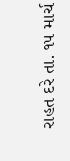રાહત દરે તા. ૧૫ માર્ચ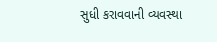સુધી કરાવવાની વ્યવસ્થા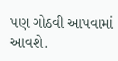પણ ગોઠવી આપવામાં આવશે.